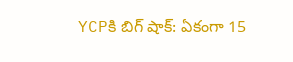YCPకి బిగ్ షాక్: ఏకంగా 15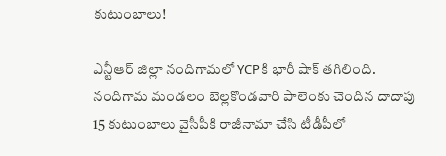కుటుంబాలు!

ఎన్టీఆర్ జిల్లా నందిగామలో YCPకి భారీ షాక్ తగిలింది. నందిగామ మండలం బెల్లకొండవారి పాలెంకు చెందిన దాదాపు 15 కుటుంబాలు వైసీపీకి రాజీనామా చేసి టీడీపీలో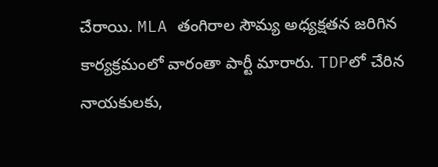చేరాయి. MLA తంగిరాల సౌమ్య అధ్యక్షతన జరిగిన కార్యక్రమంలో వారంతా పార్టీ మారారు. TDPలో చేరిన నాయకులకు,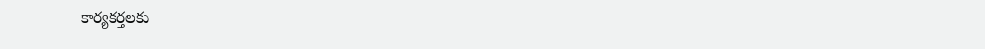కార్యకర్తలకు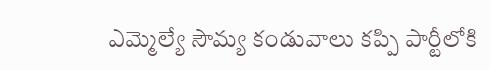ఎమ్మెల్యే సౌమ్య కండువాలు కప్పి పార్టీలోకి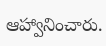ఆహ్వానించారు.